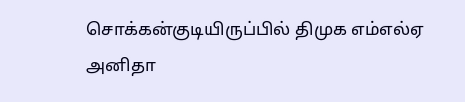சொக்கன்குடியிருப்பில் திமுக எம்எல்ஏ அனிதா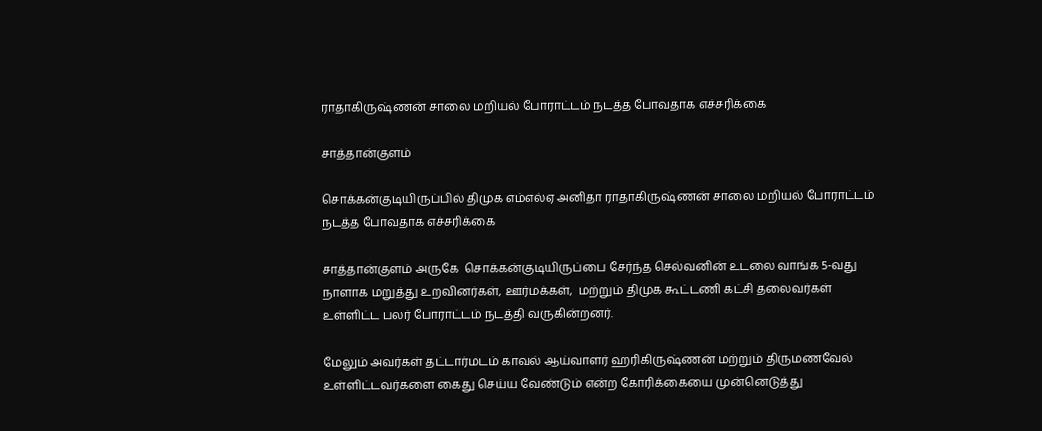ராதாகிருஷ்ணன் சாலை மறியல் போராட்டம் நடத்த போவதாக எச்சரிக்கை

சாத்தான்குளம்

சொக்கன்குடியிருப்பில் திமுக எம்எல்ஏ அனிதா ராதாகிருஷ்ணன் சாலை மறியல் போராட்டம் நடத்த போவதாக எச்சரிக்கை

சாத்தான்குளம் அருகே  சொக்கன்குடியிருப்பை சேர்ந்த செல்வனின் உடலை வாங்க 5-வது நாளாக மறுத்து உறவினர்கள், ஊர்மக்கள்,  மற்றும் திமுக கூட்டணி கட்சி தலைவர்கள் உள்ளிட்ட பலர் போராட்டம் நடத்தி வருகின்றனர்.

மேலும் அவர்கள் தட்டார்மடம் காவல் ஆய்வாளர் ஹரிகிருஷ்ணன் மற்றும் திருமணவேல் உள்ளிட்டவர்களை கைது செய்ய வேண்டும் என்ற கோரிக்கையை முன்னெடுத்து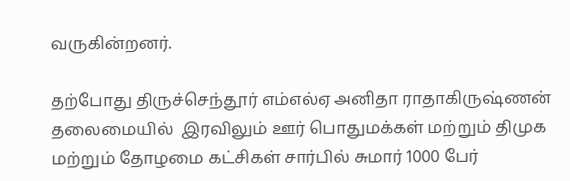வருகின்றனர்.

தற்போது திருச்செந்தூர் எம்எல்ஏ அனிதா ராதாகிருஷ்ணன் தலைமையில்  இரவிலும் ஊர் பொதுமக்கள் மற்றும் திமுக மற்றும் தோழமை கட்சிகள் சார்பில் சுமார் 1000 பேர்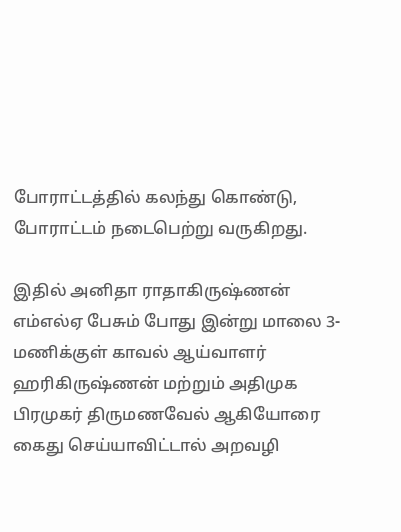போராட்டத்தில் கலந்து கொண்டு, போராட்டம் நடைபெற்று வருகிறது.

இதில் அனிதா ராதாகிருஷ்ணன் எம்எல்ஏ பேசும் போது இன்று மாலை 3-மணிக்குள் காவல் ஆய்வாளர் ஹரிகிருஷ்ணன் மற்றும் அதிமுக பிரமுகர் திருமணவேல் ஆகியோரை கைது செய்யாவிட்டால் அறவழி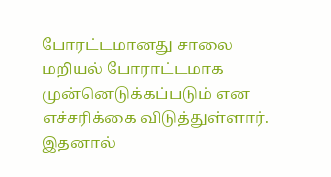போரட்டமானது சாலை மறியல் போராட்டமாக முன்னெடுக்கப்படும் என எச்சரிக்கை விடுத்துள்ளார். இதனால்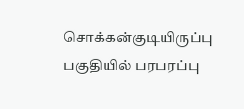சொக்கன்குடியிருப்பு பகுதியில் பரபரப்பு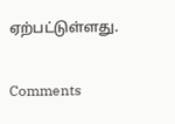ஏற்பட்டுள்ளது.

Comments